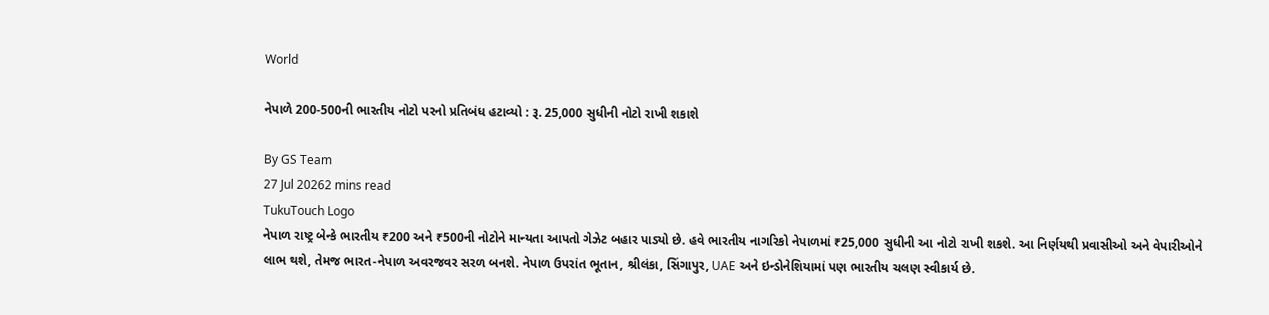World

નેપાળે 200-500ની ભારતીય નોટો પરનો પ્રતિબંધ હટાવ્યો : રૂ. 25,000 સુધીની નોટો રાખી શકાશે

By GS Team
27 Jul 20262 mins read
TukuTouch Logo
નેપાળ રાષ્ટ્ર બેન્કે ભારતીય ₹200 અને ₹500ની નોટોને માન્યતા આપતો ગેઝેટ બહાર પાડ્યો છે. હવે ભારતીય નાગરિકો નેપાળમાં ₹25,000 સુધીની આ નોટો રાખી શકશે. આ નિર્ણયથી પ્રવાસીઓ અને વેપારીઓને લાભ થશે, તેમજ ભારત-નેપાળ અવરજવર સરળ બનશે. નેપાળ ઉપરાંત ભૂતાન, શ્રીલંકા, સિંગાપુર, UAE અને ઇન્ડોનેશિયામાં પણ ભારતીય ચલણ સ્વીકાર્ય છે.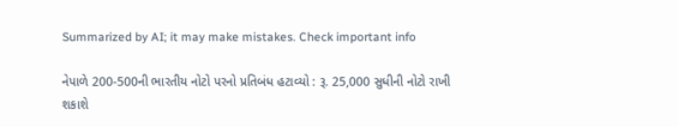Summarized by AI; it may make mistakes. Check important info

નેપાળે 200-500ની ભારતીય નોટો પરનો પ્રતિબંધ હટાવ્યો : રૂ. 25,000 સુધીની નોટો રાખી શકાશે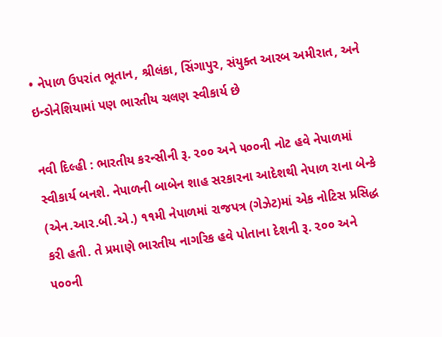• નેપાળ ઉપરાંત ભૂતાન, શ્રીલંકા, સિંગાપુર, સંયુક્ત આરબ અમીરાત, અને ઇન્ડોનેશિયામાં પણ ભારતીય ચલણ સ્વીકાર્ય છે

નવી દિલ્હી : ભારતીય કરન્સીની રૂ. ૨૦૦ અને ૫૦૦ની નોટ હવે નેપાળમાં સ્વીકાર્ય બનશે. નેપાળની બાબેન શાહ સરકારના આદેશથી નેપાળ રાના બેન્કે (એન.આર.બી.એ.) ૧૧મી નેપાળમાં રાજપત્ર (ગેઝેટ)માં એક નોટિસ પ્રસિદ્ધ કરી હતી. તે પ્રમાણે ભારતીય નાગરિક હવે પોતાના દેશની રૂ. ૨૦૦ અને ૫૦૦ની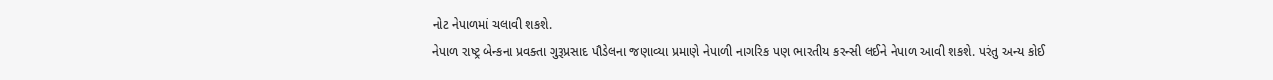નોટ નેપાળમાં ચલાવી શકશે.
નેપાળ રાષ્ટ્ર બેન્કના પ્રવક્તા ગુરૂપ્રસાદ પૌડેલના જણાવ્યા પ્રમાણે નેપાળી નાગરિક પણ ભારતીય કરન્સી લઈને નેપાળ આવી શકશે. પરંતુ અન્ય કોઈ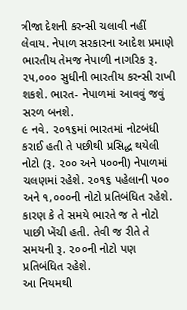ત્રીજા દેશની કરન્સી ચલાવી નહીં લેવાય. નેપાળ સરકારના આદેશ પ્રમાણે ભારતીય તેમજ નેપાળી નાગરિક રૂ. ૨૫,૦૦૦ સુધીની ભારતીય કરન્સી રાખી શકશે. ભારત- નેપાળમાં આવવું જવું સરળ બનશે.
૯ નવે. ૨૦૧૬માં ભારતમાં નોટબંધી કરાઈ હતી તે પછીથી પ્રસિદ્ધ થયેલી નોટો (રૂ. ૨૦૦ અને ૫૦૦ની) નેપાળમાં ચલણમાં રહેશે. ૨૦૧૬ પહેલાની ૫૦૦ અને ૧,૦૦૦ની નોટો પ્રતિબંધિત રહેશે. કારણ કે તે સમયે ભારતે જ તે નોટો પાછી ખેંચી હતી. તેવી જ રીતે તે સમયની રૂ. ૨૦૦ની નોટો પણ પ્રતિબંધિત રહેશે.
આ નિયમથી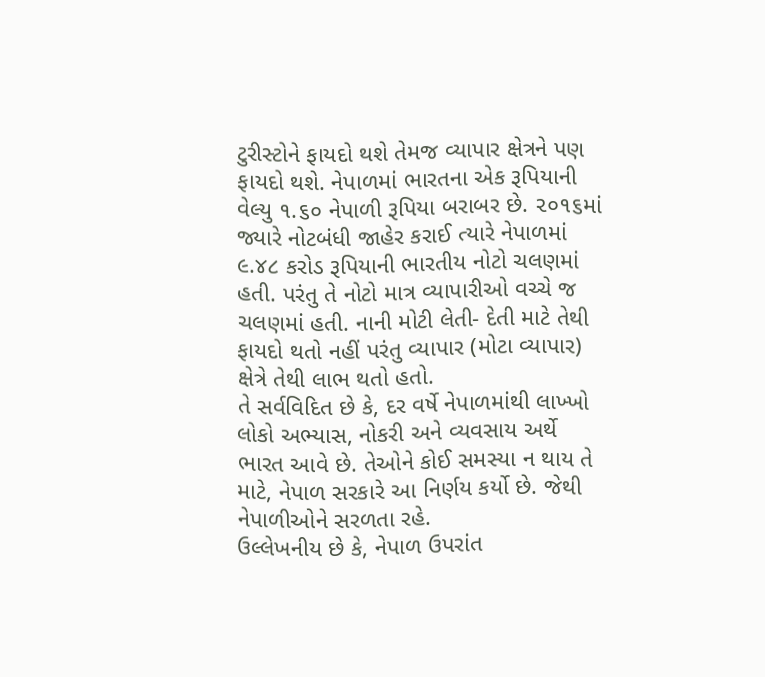ટુરીસ્ટોને ફાયદો થશે તેમજ વ્યાપાર ક્ષેત્રને પણ ફાયદો થશે. નેપાળમાં ભારતના એક રૂપિયાની વેલ્યુ ૧.૬૦ નેપાળી રૂપિયા બરાબર છે. ૨૦૧૬માં જ્યારે નોટબંધી જાહેર કરાઈ ત્યારે નેપાળમાં ૯.૪૮ કરોડ રૂપિયાની ભારતીય નોટો ચલણમાં હતી. પરંતુ તે નોટો માત્ર વ્યાપારીઓ વચ્ચે જ ચલણમાં હતી. નાની મોટી લેતી- દેતી માટે તેથી ફાયદો થતો નહીં પરંતુ વ્યાપાર (મોટા વ્યાપાર) ક્ષેત્રે તેથી લાભ થતો હતો.
તે સર્વવિદિત છે કે, દર વર્ષે નેપાળમાંથી લાખ્ખો લોકો અભ્યાસ, નોકરી અને વ્યવસાય અર્થે ભારત આવે છે. તેઓને કોઈ સમસ્યા ન થાય તે માટે, નેપાળ સરકારે આ નિર્ણય કર્યો છે. જેથી નેપાળીઓને સરળતા રહે.
ઉલ્લેખનીય છે કે, નેપાળ ઉપરાંત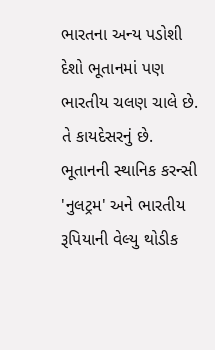ભારતના અન્ય પડોશી દેશો ભૂતાનમાં પણ ભારતીય ચલણ ચાલે છે. તે કાયદેસરનું છે. ભૂતાનની સ્થાનિક કરન્સી 'નુલટ્રમ' અને ભારતીય રૂપિયાની વેલ્યુ થોડીક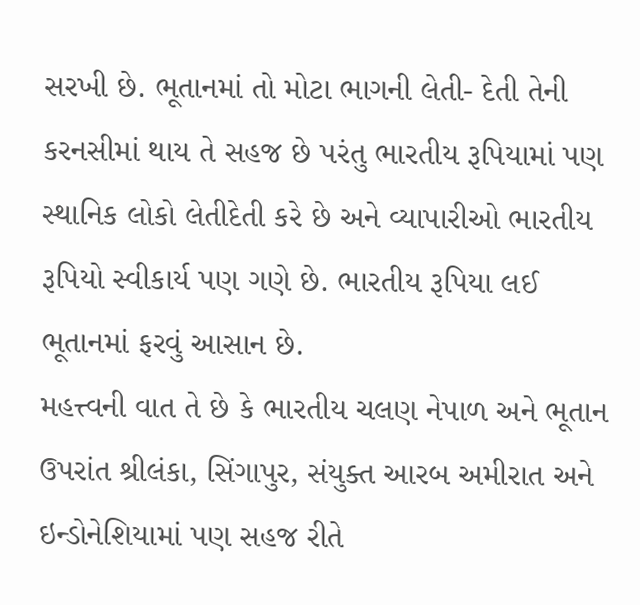સરખી છે. ભૂતાનમાં તો મોટા ભાગની લેતી- દેતી તેની કરનસીમાં થાય તે સહજ છે પરંતુ ભારતીય રૂપિયામાં પણ સ્થાનિક લોકો લેતીદેતી કરે છે અને વ્યાપારીઓ ભારતીય રૂપિયો સ્વીકાર્ય પણ ગણે છે. ભારતીય રૂપિયા લઈ ભૂતાનમાં ફરવું આસાન છે.
મહત્ત્વની વાત તે છે કે ભારતીય ચલણ નેપાળ અને ભૂતાન ઉપરાંત શ્રીલંકા, સિંગાપુર, સંયુક્ત આરબ અમીરાત અને ઇન્ડોનેશિયામાં પણ સહજ રીતે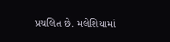પ્રચલિત છે. મલેશિયામાં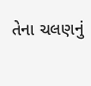તેના ચલણનું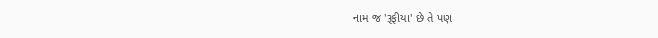નામ જ 'રૂફીયા' છે તે પણ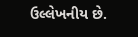ઉલ્લેખનીય છે.